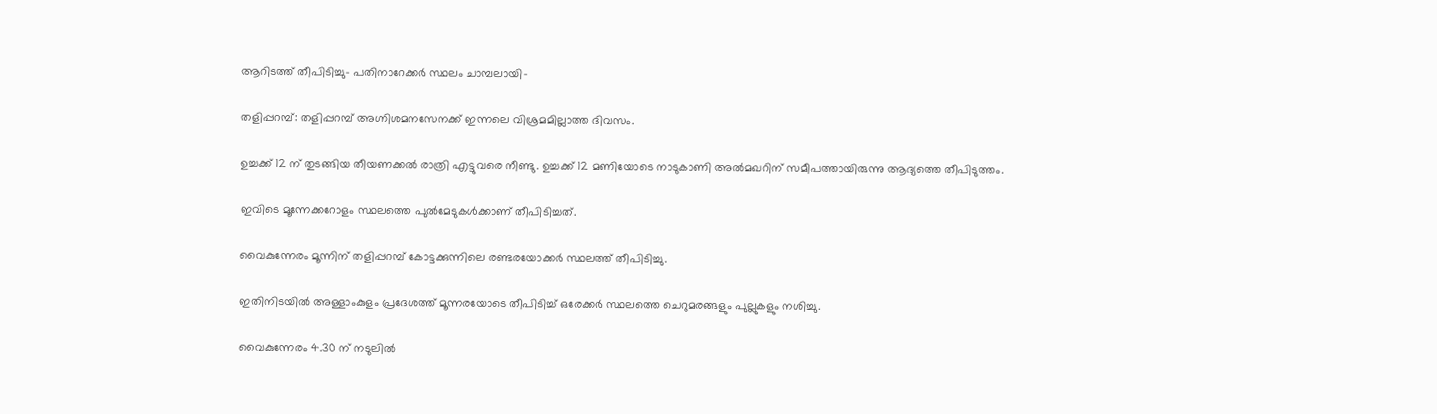ആറിടത്ത് തീപിടിച്ചു- പതിനാറേക്കര്‍ സ്ഥലം ചാമ്പലായി-

തളിപ്പറമ്പ്: തളിപ്പറമ്പ് അഗ്നിശമനസേനക്ക് ഇന്നലെ വിശ്രമമില്ലാത്ത ദിവസം.

ഉച്ചക്ക് 12 ന് തുടങ്ങിയ തീയണക്കല്‍ രാത്രി എട്ടുവരെ നീണ്ടു. ഉച്ചക്ക് 12 മണിയോടെ നാടുകാണി അല്‍മഖറിന് സമീപത്തായിരുന്നു ആദ്യത്തെ തീപിടുത്തം.

ഇവിടെ മൂന്നേക്കറോളം സ്ഥലത്തെ പുല്‍മേടുകള്‍ക്കാണ് തീപിടിച്ചത്.

വൈകുന്നേരം മൂന്നിന് തളിപ്പറമ്പ് കോട്ടക്കുന്നിലെ രണ്ടരയോക്കര്‍ സ്ഥലത്ത് തീപിടിച്ചു.

ഇതിനിടയില്‍ അള്ളാംകുളം പ്രദേശത്ത് മൂന്നരയോടെ തീപിടിച്ച് ഒരേക്കര്‍ സ്ഥലത്തെ ചെറുമരങ്ങളും പുല്ലുകളും നശിച്ചു.

വൈകുന്നേരം 4.30 ന് നടുലില്‍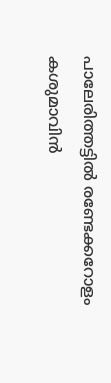പാലേരിത്തട്ടില്‍ രണ്ടേക്കറോളം കശുമാവിന്‍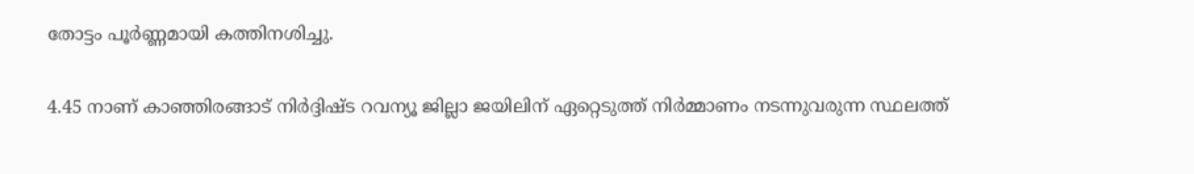തോട്ടം പൂര്‍ണ്ണമായി കത്തിനശിച്ചു.

4.45 നാണ് കാഞ്ഞിരങ്ങാട് നിര്‍ദ്ദിഷ്ട റവന്യൂ ജില്ലാ ജയിലിന് ഏറ്റെടുത്ത് നിര്‍മ്മാണം നടന്നുവരുന്ന സ്ഥലത്ത്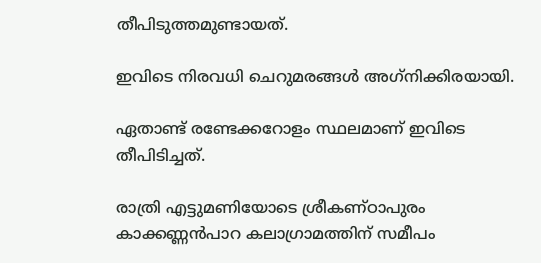തീപിടുത്തമുണ്ടായത്.

ഇവിടെ നിരവധി ചെറുമരങ്ങള്‍ അഗ്‌നിക്കിരയായി.

ഏതാണ്ട് രണ്ടേക്കറോളം സ്ഥലമാണ് ഇവിടെ തീപിടിച്ചത്.

രാത്രി എട്ടുമണിയോടെ ശ്രീകണ്ഠാപുരം കാക്കണ്ണന്‍പാറ കലാഗ്രാമത്തിന് സമീപം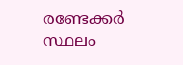രണ്ടേക്കര്‍ സ്ഥലം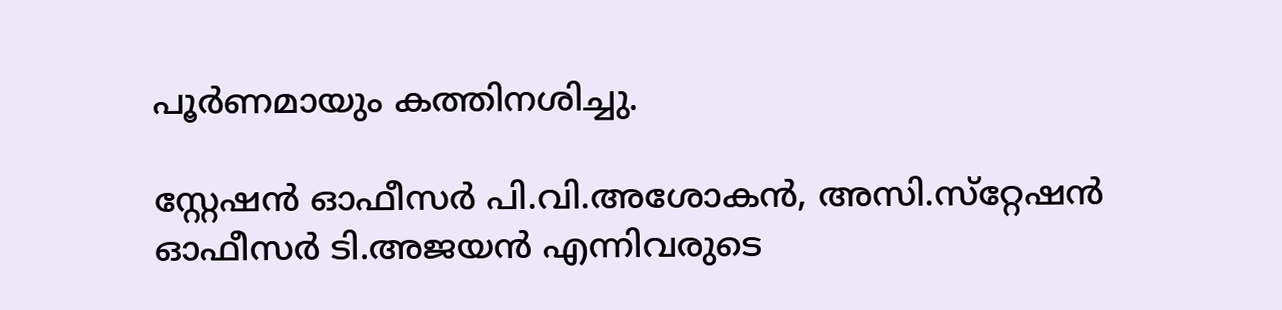പൂര്‍ണമായും കത്തിനശിച്ചു.

സ്റ്റേഷന്‍ ഓഫീസര്‍ പി.വി.അശോകന്‍, അസി.സ്‌റ്റേഷന്‍ ഓഫീസര്‍ ടി.അജയന്‍ എന്നിവരുടെ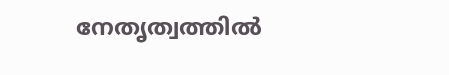നേതൃത്വത്തില്‍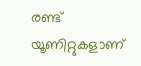രണ്ട് യൂണിറ്റുകളാണ്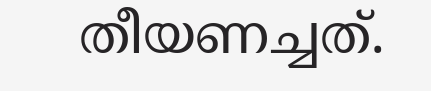തീയണച്ചത്.